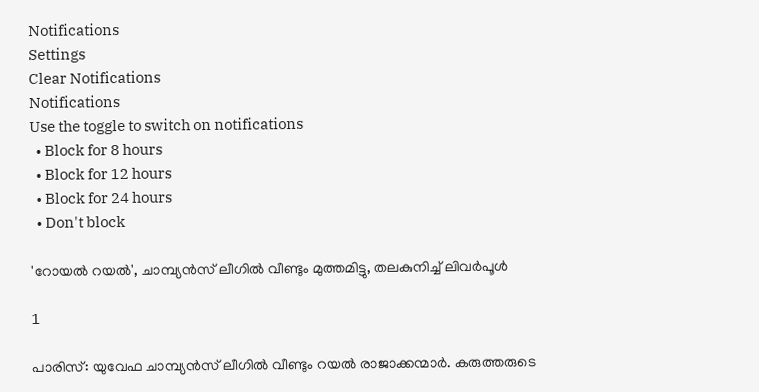Notifications
Settings
Clear Notifications
Notifications
Use the toggle to switch on notifications
  • Block for 8 hours
  • Block for 12 hours
  • Block for 24 hours
  • Don't block

'റോയല്‍ റയല്‍', ചാമ്പ്യന്‍സ് ലീഗില്‍ വീണ്ടും മുത്തമിട്ടു, തലകുനിച്ച് ലിവര്‍പൂള്‍

1

പാരിസ്: യുവേഫ ചാമ്പ്യന്‍സ് ലീഗില്‍ വീണ്ടും റയല്‍ രാജാക്കന്മാര്‍. കരുത്തരുടെ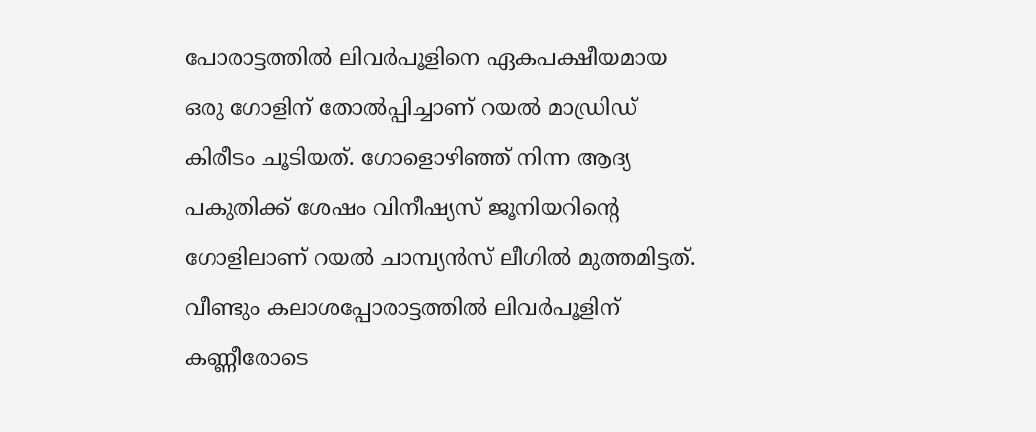പോരാട്ടത്തില്‍ ലിവര്‍പൂളിനെ ഏകപക്ഷീയമായ ഒരു ഗോളിന് തോല്‍പ്പിച്ചാണ് റയല്‍ മാഡ്രിഡ് കിരീടം ചൂടിയത്. ഗോളൊഴിഞ്ഞ് നിന്ന ആദ്യ പകുതിക്ക് ശേഷം വിനീഷ്യസ് ജൂനിയറിന്റെ ഗോളിലാണ് റയല്‍ ചാമ്പ്യന്‍സ് ലീഗില്‍ മുത്തമിട്ടത്. വീണ്ടും കലാശപ്പോരാട്ടത്തില്‍ ലിവര്‍പൂളിന് കണ്ണീരോടെ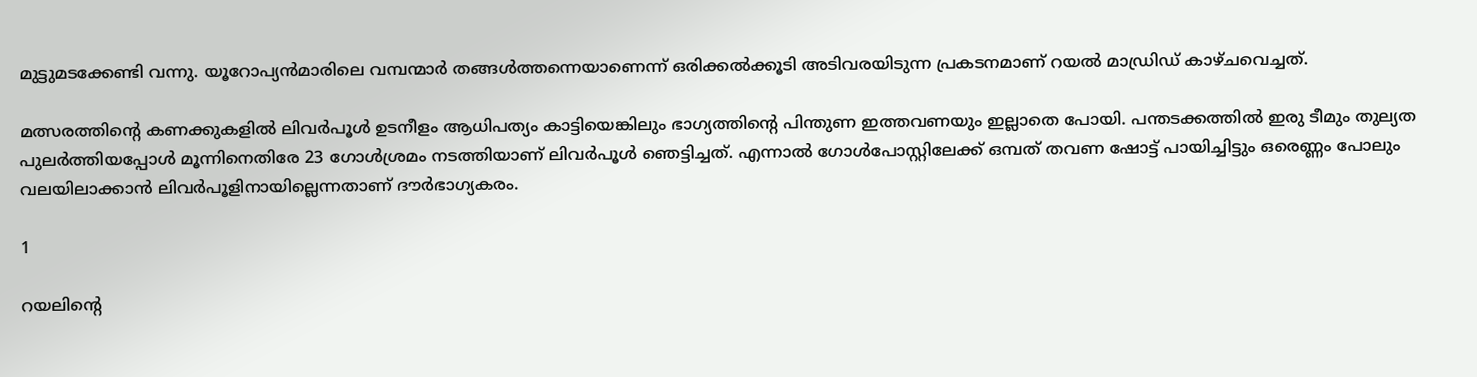മുട്ടുമടക്കേണ്ടി വന്നു. യൂറോപ്യന്‍മാരിലെ വമ്പന്മാര്‍ തങ്ങള്‍ത്തന്നെയാണെന്ന് ഒരിക്കല്‍ക്കൂടി അടിവരയിടുന്ന പ്രകടനമാണ് റയല്‍ മാഡ്രിഡ് കാഴ്ചവെച്ചത്.

മത്സരത്തിന്റെ കണക്കുകളില്‍ ലിവര്‍പൂള്‍ ഉടനീളം ആധിപത്യം കാട്ടിയെങ്കിലും ഭാഗ്യത്തിന്റെ പിന്തുണ ഇത്തവണയും ഇല്ലാതെ പോയി. പന്തടക്കത്തില്‍ ഇരു ടീമും തുല്യത പുലര്‍ത്തിയപ്പോള്‍ മൂന്നിനെതിരേ 23 ഗോള്‍ശ്രമം നടത്തിയാണ് ലിവര്‍പൂള്‍ ഞെട്ടിച്ചത്. എന്നാല്‍ ഗോള്‍പോസ്റ്റിലേക്ക് ഒമ്പത് തവണ ഷോട്ട് പായിച്ചിട്ടും ഒരെണ്ണം പോലും വലയിലാക്കാന്‍ ലിവര്‍പൂളിനായില്ലെന്നതാണ് ദൗര്‍ഭാഗ്യകരം.

1

റയലിന്റെ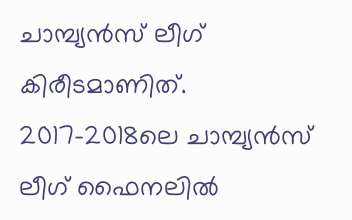ചാമ്പ്യന്‍സ് ലീഗ് കിരീടമാണിത്. 2017-2018ലെ ചാമ്പ്യന്‍സ് ലീഗ് ഫൈനലില്‍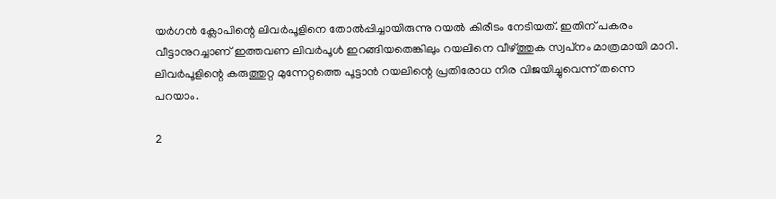യര്‍ഗന്‍ ക്ലോപിന്റെ ലിവര്‍പൂളിനെ തോല്‍പ്പിച്ചായിരുന്നു റയല്‍ കിരീടം നേടിയത്. ഇതിന് പകരം വീട്ടാനുറച്ചാണ് ഇത്തവണ ലിവര്‍പൂള്‍ ഇറങ്ങിയതെങ്കിലും റയലിനെ വീഴ്ത്തുക സ്വപ്‌നം മാത്രമായി മാറി. ലിവര്‍പൂളിന്റെ കരുത്തുറ്റ മുന്നേറ്റത്തെ പൂട്ടാന്‍ റയലിന്റെ പ്രതിരോധ നിര വിജയിച്ചുവെന്ന് തന്നെ പറയാം.

2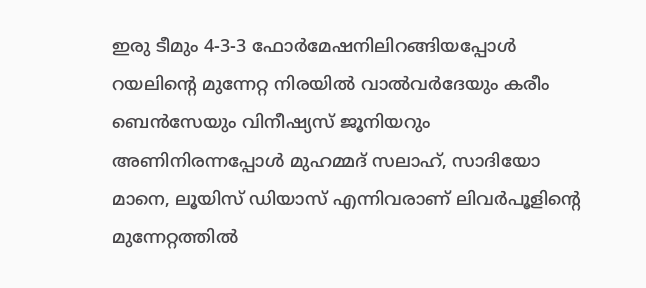ഇരു ടീമും 4-3-3 ഫോര്‍മേഷനിലിറങ്ങിയപ്പോള്‍ റയലിന്റെ മുന്നേറ്റ നിരയില്‍ വാല്‍വര്‍ദേയും കരീം ബെന്‍സേയും വിനീഷ്യസ് ജൂനിയറും അണിനിരന്നപ്പോള്‍ മുഹമ്മദ് സലാഹ്, സാദിയോ മാനെ, ലൂയിസ് ഡിയാസ് എന്നിവരാണ് ലിവര്‍പൂളിന്റെ മുന്നേറ്റത്തില്‍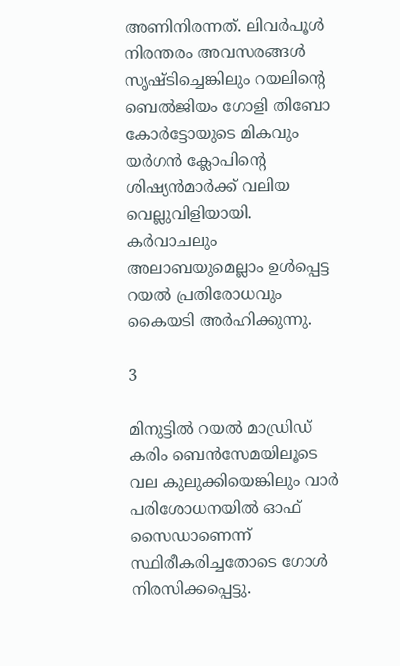അണിനിരന്നത്. ലിവര്‍പൂള്‍ നിരന്തരം അവസരങ്ങള്‍ സൃഷ്ടിച്ചെങ്കിലും റയലിന്റെ ബെല്‍ജിയം ഗോളി തിബോ കോര്‍ട്ടോയുടെ മികവും യര്‍ഗന്‍ ക്ലോപിന്റെ ശിഷ്യന്‍മാര്‍ക്ക് വലിയ വെല്ലുവിളിയായി. കര്‍വാചലും അലാബയുമെല്ലാം ഉള്‍പ്പെട്ട റയല്‍ പ്രതിരോധവും കൈയടി അര്‍ഹിക്കുന്നു.

3

മിനുട്ടില്‍ റയല്‍ മാഡ്രിഡ് കരിം ബെന്‍സേമയിലൂടെ വല കുലുക്കിയെങ്കിലും വാര്‍ പരിശോധനയില്‍ ഓഫ് സൈഡാണെന്ന് സ്ഥിരീകരിച്ചതോടെ ഗോള്‍ നിരസിക്കപ്പെട്ടു.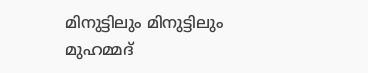മിനുട്ടിലും മിനുട്ടിലും മുഹമ്മദ്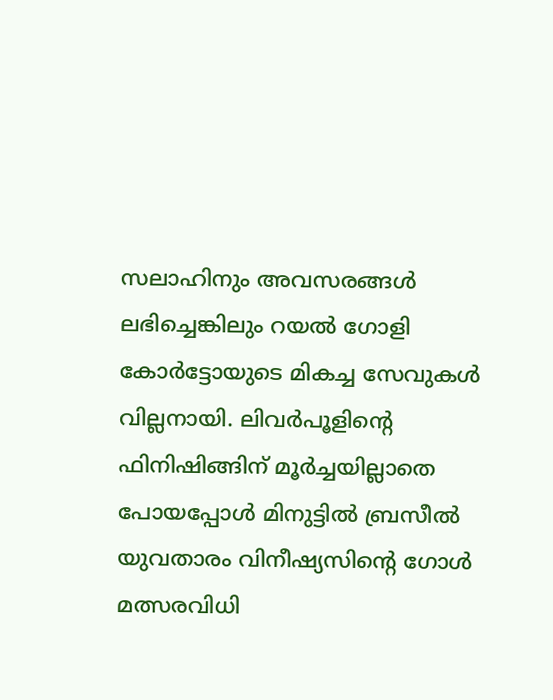സലാഹിനും അവസരങ്ങള്‍ ലഭിച്ചെങ്കിലും റയല്‍ ഗോളി കോര്‍ട്ടോയുടെ മികച്ച സേവുകള്‍ വില്ലനായി. ലിവര്‍പൂളിന്റെ ഫിനിഷിങ്ങിന് മൂര്‍ച്ചയില്ലാതെ പോയപ്പോള്‍ മിനുട്ടില്‍ ബ്രസീല്‍ യുവതാരം വിനീഷ്യസിന്റെ ഗോള്‍ മത്സരവിധി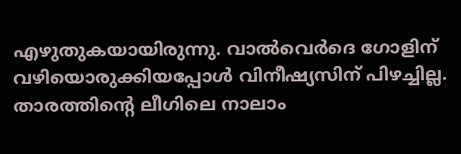എഴുതുകയായിരുന്നു. വാല്‍വെര്‍ദെ ഗോളിന് വഴിയൊരുക്കിയപ്പോള്‍ വിനീഷ്യസിന് പിഴച്ചില്ല. താരത്തിന്റെ ലീഗിലെ നാലാം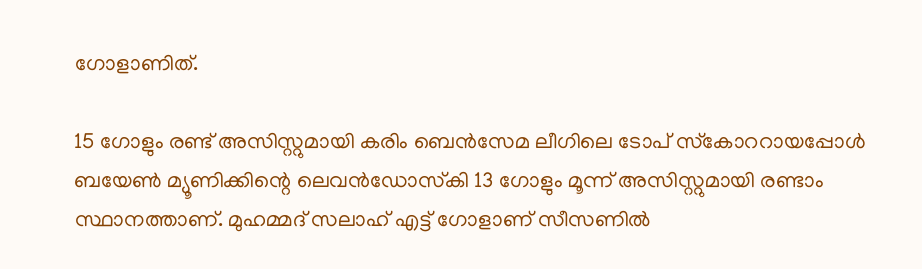ഗോളാണിത്.

15 ഗോളും രണ്ട് അസിസ്റ്റുമായി കരിം ബെന്‍സേമ ലീഗിലെ ടോപ് സ്‌കോററായപ്പോള്‍ ബയേണ്‍ മ്യൂണിക്കിന്റെ ലെവന്‍ഡോസ്‌കി 13 ഗോളും മൂന്ന് അസിസ്റ്റുമായി രണ്ടാം സ്ഥാനത്താണ്. മുഹമ്മദ് സലാഹ് എട്ട് ഗോളാണ് സീസണില്‍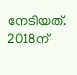നേടിയത്. 2018ന്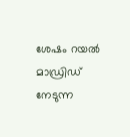ശേഷം റയല്‍ മാഡ്രിഡ് നേടുന്ന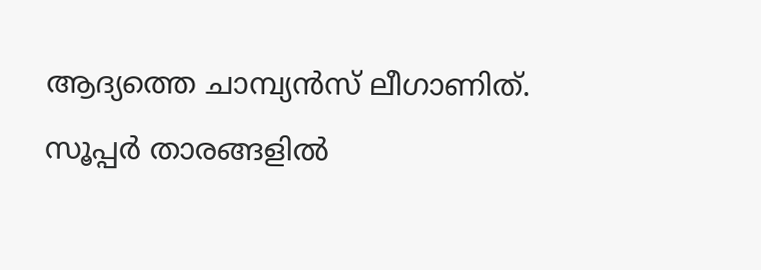ആദ്യത്തെ ചാമ്പ്യന്‍സ് ലീഗാണിത്. സൂപ്പര്‍ താരങ്ങളില്‍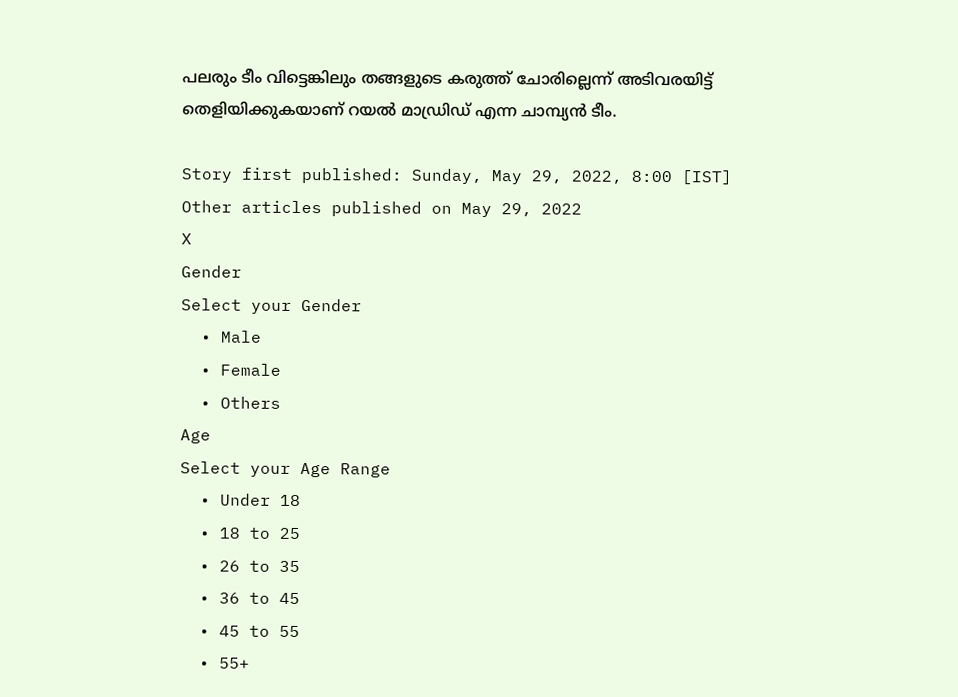പലരും ടീം വിട്ടെങ്കിലും തങ്ങളുടെ കരുത്ത് ചോരില്ലെന്ന് അടിവരയിട്ട് തെളിയിക്കുകയാണ് റയല്‍ മാഡ്രിഡ് എന്ന ചാമ്പ്യന്‍ ടീം.

Story first published: Sunday, May 29, 2022, 8:00 [IST]
Other articles published on May 29, 2022
X
Gender
Select your Gender
  • Male
  • Female
  • Others
Age
Select your Age Range
  • Under 18
  • 18 to 25
  • 26 to 35
  • 36 to 45
  • 45 to 55
  • 55+